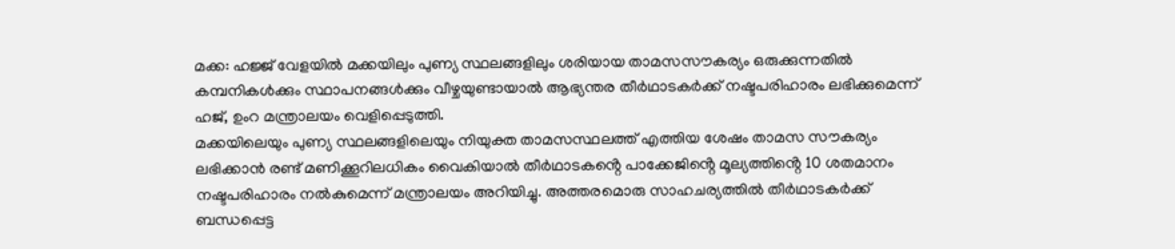മക്ക: ഹജ്ജ് വേളയിൽ മക്കയിലും പുണ്യ സ്ഥലങ്ങളിലും ശരിയായ താമസസൗകര്യം ഒരുക്കുന്നതിൽ കമ്പനികൾക്കും സ്ഥാപനങ്ങൾക്കും വീഴ്ചയുണ്ടായാൽ ആഭ്യന്തര തീർഥാടകർക്ക് നഷ്ടപരിഹാരം ലഭിക്കുമെന്ന് ഹജ്, ഉംറ മന്ത്രാലയം വെളിപ്പെടുത്തി.
മക്കയിലെയും പുണ്യ സ്ഥലങ്ങളിലെയും നിയുക്ത താമസസ്ഥലത്ത് എത്തിയ ശേഷം താമസ സൗകര്യം ലഭിക്കാൻ രണ്ട് മണിക്കൂറിലധികം വൈകിയാൽ തീർഥാടകൻ്റെ പാക്കേജിൻ്റെ മൂല്യത്തിൻ്റെ 10 ശതമാനം നഷ്ടപരിഹാരം നൽകുമെന്ന് മന്ത്രാലയം അറിയിച്ചു. അത്തരമൊരു സാഹചര്യത്തിൽ തീർഥാടകർക്ക് ബന്ധപ്പെട്ട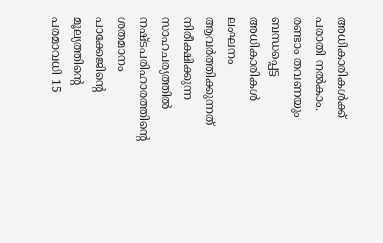അധികാരികൾക്ക് പരാതി നൽകാം.
രണ്ടാം തവണയും ബന്ധപ്പെട്ട അധികാരികൾ ലംഘനം ആവർത്തിക്കുന്നത് നിരീക്ഷിക്കുന്ന സാഹചര്യത്തിൽ നഷ്ടപരിഹാരത്തിൻ്റെ ശതമാനം പാക്കേജിൻ്റെ മൂല്യത്തിൻ്റെ പരമാവധി 15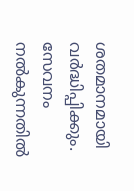ശതമാനമായി വർദ്ധിപ്പിക്കും. സേവനം നൽകുന്നതിൽ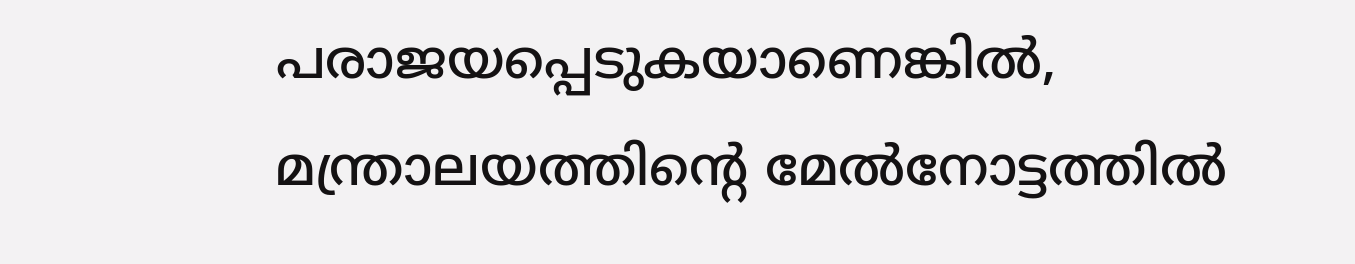പരാജയപ്പെടുകയാണെങ്കിൽ, മന്ത്രാലയത്തിൻ്റെ മേൽനോട്ടത്തിൽ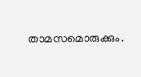താമസമൊരുക്കും.